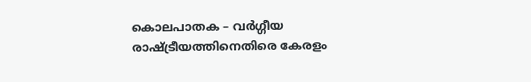കൊലപാതക – വര്‍ഗ്ഗീയ രാഷ്ട്രീയത്തിനെതിരെ കേരളം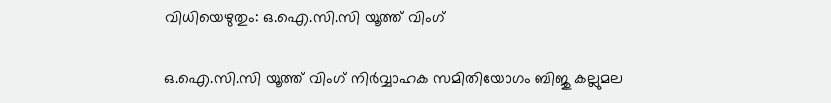വിധിയെഴുതും: ഒ.ഐ.സി.സി യൂത്ത് വിംഗ്

ഒ.ഐ.സി.സി യൂത്ത് വിംഗ് നിര്‍വ്വാഹക സമിതിയോഗം ബിജു കല്ലുമല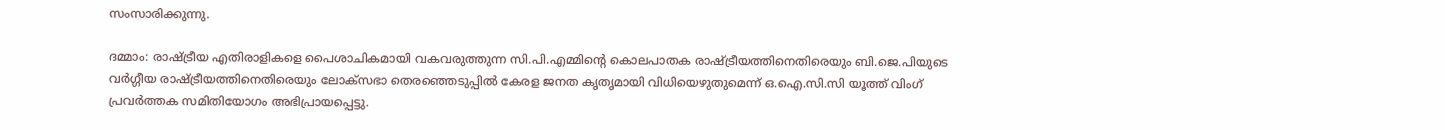സംസാരിക്കുന്നു.

ദമ്മാം: രാഷ്ട്രീയ എതിരാളികളെ പൈശാചികമായി വകവരുത്തുന്ന സി.പി.എമ്മിന്റെ കൊലപാതക രാഷ്ട്രീയത്തിനെതിരെയും ബി.ജെ.പിയുടെ വര്‍ഗ്ഗീയ രാഷ്ട്രീയത്തിനെതിരെയും ലോക്‌സഭാ തെരഞ്ഞെടുപ്പില്‍ കേരള ജനത കൃതൃമായി വിധിയെഴുതുമെന്ന് ഒ.ഐ.സി.സി യൂത്ത് വിംഗ് പ്രവര്‍ത്തക സമിതിയോഗം അഭിപ്രായപ്പെട്ടു.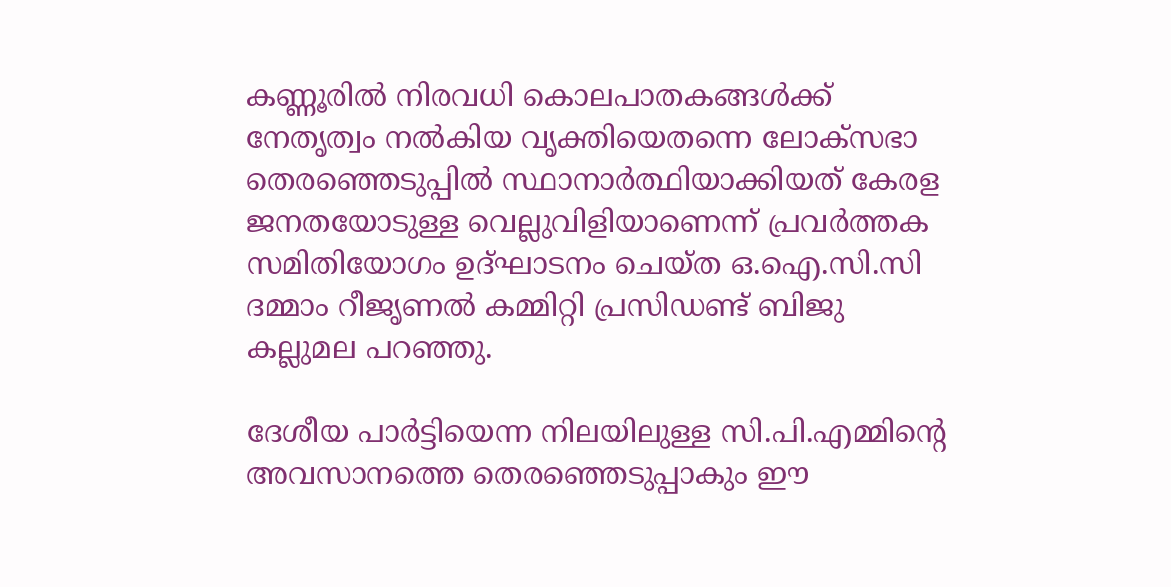കണ്ണൂരില്‍ നിരവധി കൊലപാതകങ്ങള്‍ക്ക് നേതൃത്വം നല്‍കിയ വൃക്തിയെതന്നെ ലോക്‌സഭാ തെരഞ്ഞെടുപ്പില്‍ സ്ഥാനാര്‍ത്ഥിയാക്കിയത് കേരള ജനതയോടുള്ള വെല്ലുവിളിയാണെന്ന് പ്രവര്‍ത്തക സമിതിയോഗം ഉദ്ഘാടനം ചെയ്ത ഒ.ഐ.സി.സി ദമ്മാം റീജൃണല്‍ കമ്മിറ്റി പ്രസിഡണ്ട് ബിജു കല്ലുമല പറഞ്ഞു.

ദേശീയ പാര്‍ട്ടിയെന്ന നിലയിലുള്ള സി.പി.എമ്മിന്റെ അവസാനത്തെ തെരഞ്ഞെടുപ്പാകും ഈ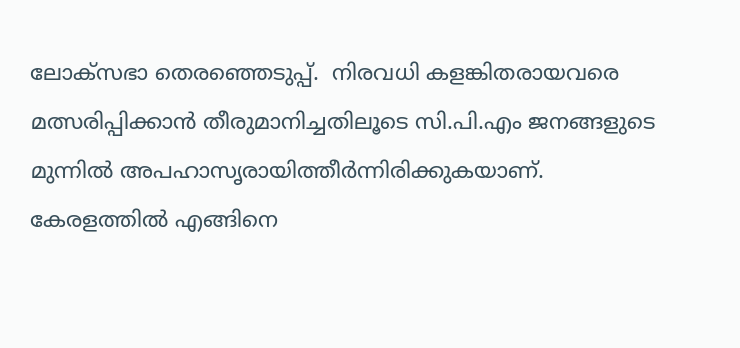ലോക്‌സഭാ തെരഞ്ഞെടുപ്പ്.  നിരവധി കളങ്കിതരായവരെ മത്സരിപ്പിക്കാന്‍ തീരുമാനിച്ചതിലൂടെ സി.പി.എം ജനങ്ങളുടെ മുന്നില്‍ അപഹാസൃരായിത്തീര്‍ന്നിരിക്കുകയാണ്. കേരളത്തില്‍ എങ്ങിനെ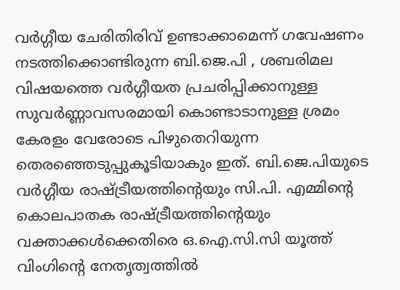വര്‍ഗ്ഗീയ ചേരിതിരിവ് ഉണ്ടാക്കാമെന്ന് ഗവേഷണം നടത്തിക്കൊണ്ടിരുന്ന ബി.ജെ.പി , ശബരിമല വിഷയത്തെ വര്‍ഗ്ഗീയത പ്രചരിപ്പിക്കാനുള്ള സുവര്‍ണ്ണാവസരമായി കൊണ്ടാടാനുള്ള ശ്രമം കേരളം വേരോടെ പിഴുതെറിയുന്ന തെരഞ്ഞെടുപ്പുകൂടിയാകും ഇത്. ബി.ജെ.പിയുടെ വര്‍ഗ്ഗീയ രാഷ്ട്രീയത്തിന്റെയും സി.പി. എമ്മിന്റെ കൊലപാതക രാഷ്ട്രീയത്തിന്റെയും വക്താക്കള്‍ക്കെതിരെ ഒ.ഐ.സി.സി യൂത്ത് വിംഗിന്റെ നേതൃത്വത്തില്‍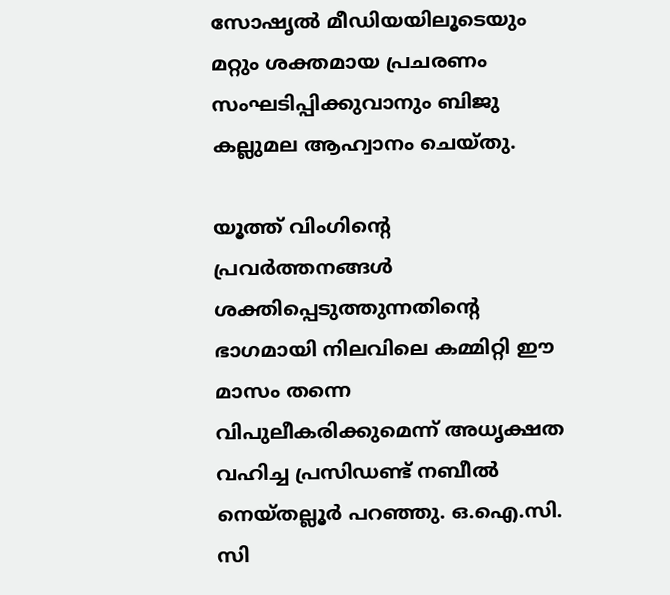സോഷൃല്‍ മീഡിയയിലൂടെയും മറ്റും ശക്തമായ പ്രചരണം സംഘടിപ്പിക്കുവാനും ബിജു കല്ലുമല ആഹ്വാനം ചെയ്തു.

യൂത്ത് വിംഗിന്റെ പ്രവര്‍ത്തനങ്ങള്‍ ശക്തിപ്പെടുത്തുന്നതിന്റെ ഭാഗമായി നിലവിലെ കമ്മിറ്റി ഈ മാസം തന്നെ വിപുലീകരിക്കുമെന്ന് അധൃക്ഷത വഹിച്ച പ്രസിഡണ്ട് നബീല്‍ നെയ്തല്ലൂര്‍ പറഞ്ഞു. ഒ.ഐ.സി. സി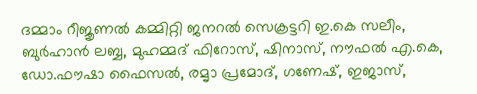ദമ്മാം റീജൃണല്‍ കമ്മിറ്റി ജനറല്‍ സെക്രട്ടറി ഇ.കെ സലീം, ബുര്‍ഹാന്‍ ലബ്ബ, മുഹമ്മദ് ഫിറോസ്, ഷിനാസ്, നൗഫല്‍ എ.കെ, ഡോ.ഫൗഷാ ഫൈസല്‍, രമൃാ പ്രമോദ്, ഗണേഷ്, ഇജാസ്,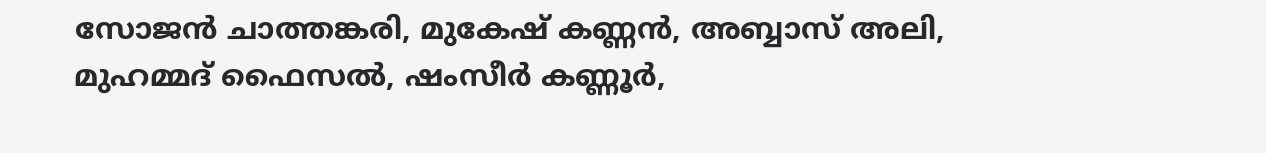സോജന്‍ ചാത്തങ്കരി, മുകേഷ് കണ്ണന്‍, അബ്ബാസ് അലി, മുഹമ്മദ് ഫൈസല്‍, ഷംസീര്‍ കണ്ണൂര്‍,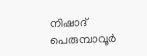നിഷാദ് പെരുമ്പാവൂര്‍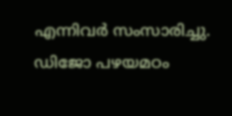എന്നിവര്‍ സംസാരിച്ചു. ഡിജോ പഴയമഠം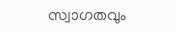സ്വാഗതവും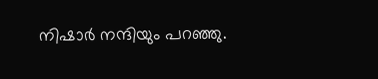നിഷാര്‍ നന്ദിയും പറഞ്ഞു.